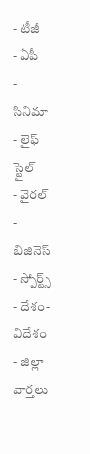- టీజీ
- ఏపీ
- సినిమా
- లైఫ్ స్టైల్
- వైరల్
- బిజినెస్
- స్పోర్ట్స్
- దేశం-విదేశం
- జిల్లా వార్తలు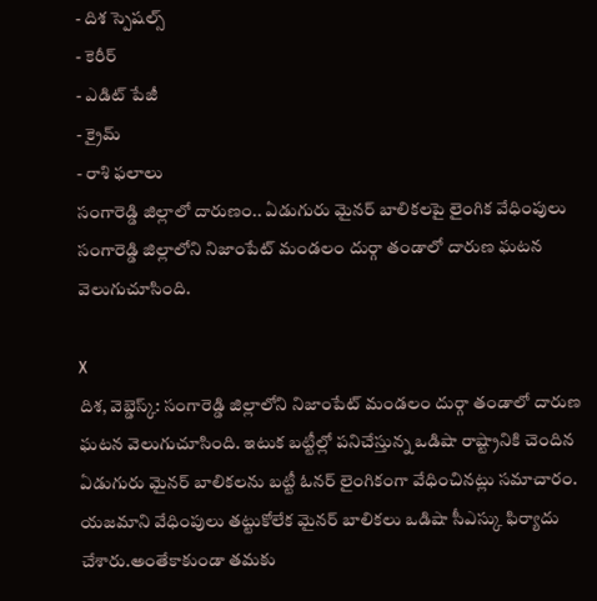- దిశ స్పెషల్స్
- కెరీర్
- ఎడిట్ పేజీ
- క్రైమ్
- రాశి ఫలాలు
సంగారెడ్డి జిల్లాలో దారుణం.. ఏడుగురు మైనర్ బాలికలపై లైంగిక వేధింపులు
సంగారెడ్డి జిల్లాలోని నిజాంపేట్ మండలం దుర్గా తండాలో దారుణ ఘటన వెలుగుచూసింది.

X
దిశ, వెబ్డెస్క్: సంగారెడ్డి జిల్లాలోని నిజాంపేట్ మండలం దుర్గా తండాలో దారుణ ఘటన వెలుగుచూసింది. ఇటుక బట్టీల్లో పనిచేస్తున్న ఒడిషా రాష్ట్రానికి చెందిన ఏడుగురు మైనర్ బాలికలను బట్టీ ఓనర్ లైంగికంగా వేధించినట్లు సమాచారం. యజమాని వేధింపులు తట్టుకోలేక మైనర్ బాలికలు ఒడిషా సీఎస్కు ఫిర్యాదు చేశారు.అంతేకాకుండా తమకు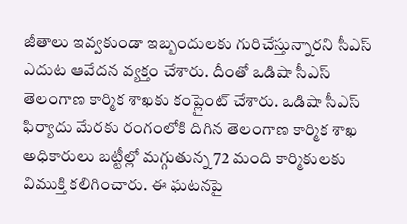జీతాలు ఇవ్వకుండా ఇబ్బందులకు గురిచేస్తున్నారని సీఎస్ ఎదుట ఆవేదన వ్యక్తం చేశారు. దీంతో ఒడిషా సీఎస్ తెలంగాణ కార్మిక శాఖకు కంప్లైంట్ చేశారు. ఒడిషా సీఎస్ ఫిర్యాదు మేరకు రంగంలోకి దిగిన తెలంగాణ కార్మిక శాఖ అధికారులు బట్టీల్లో మగ్గుతున్న 72 మంది కార్మికులకు విముక్తి కలిగించారు. ఈ ఘటనపై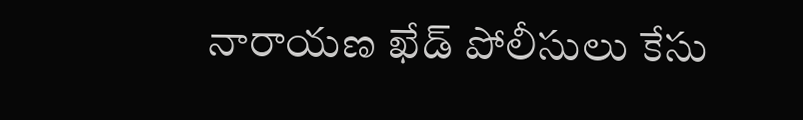నారాయణ ఖేడ్ పోలీసులు కేసు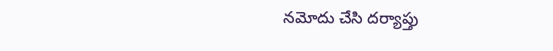నమోదు చేసి దర్యాప్తు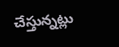చేస్తున్నట్లు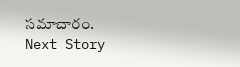సమాచారం.
Next Story